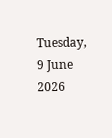Tuesday, 9 June 2026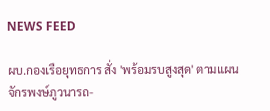NEWS FEED

ผบ.กองเรือยุทธการ สั่ง 'พร้อมรบสูงสุด' ตามแผนจักรพงษ์ภูวนารถ-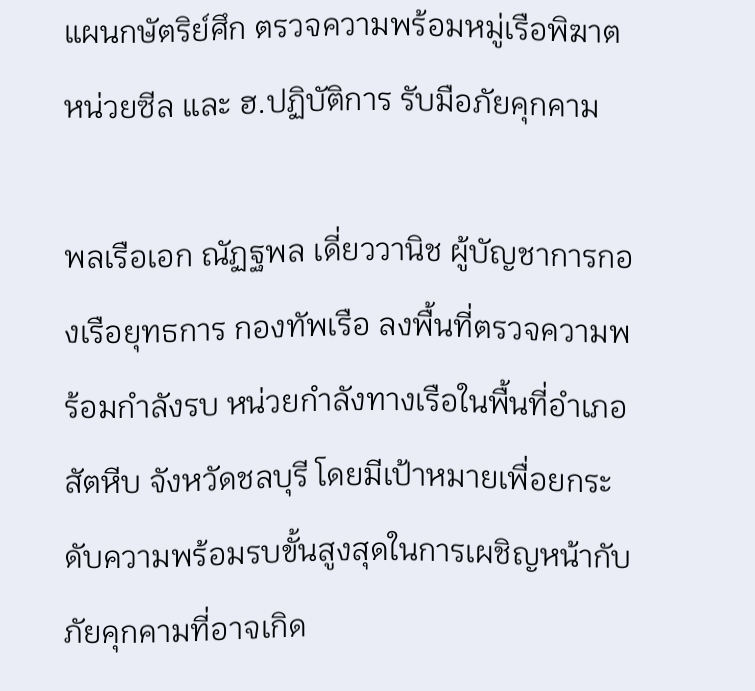แผนกษัตริย์ศึก ตรวจความพร้อมหมู่เรือพิฆาต หน่วยซีล และ ฮ.ปฏิบัติการ รับมือภัยคุกคาม

พลเรือเอก ณัฏฐพล เดี่ยววานิช ผู้บัญชาการกองเรือยุทธการ กองทัพเรือ ลงพื้นที่ตรวจความพร้อมกำลังรบ หน่วยกำลังทางเรือในพื้นที่อำเภอสัตหีบ จังหวัดชลบุรี โดยมีเป้าหมายเพื่อยกระดับความพร้อมรบขั้นสูงสุดในการเผชิญหน้ากับภัยคุกคามที่อาจเกิด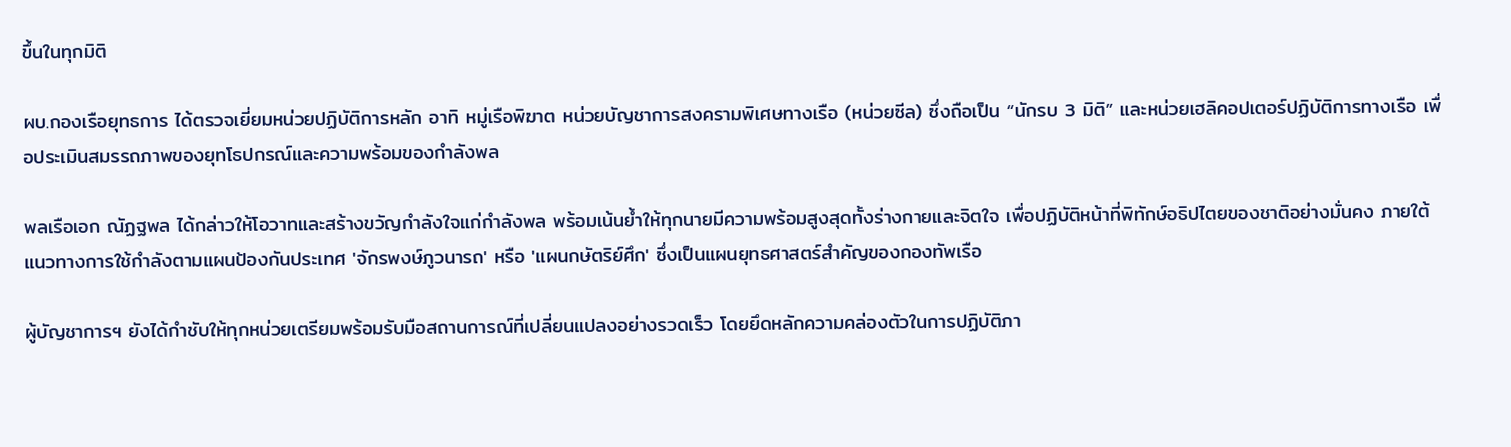ขึ้นในทุกมิติ

ผบ.กองเรือยุทธการ ได้ตรวจเยี่ยมหน่วยปฏิบัติการหลัก อาทิ หมู่เรือพิฆาต หน่วยบัญชาการสงครามพิเศษทางเรือ (หน่วยซีล) ซึ่งถือเป็น “นักรบ 3 มิติ” และหน่วยเฮลิคอปเตอร์ปฏิบัติการทางเรือ เพื่อประเมินสมรรถภาพของยุทโธปกรณ์และความพร้อมของกำลังพล

พลเรือเอก ณัฏฐพล ได้กล่าวให้โอวาทและสร้างขวัญกำลังใจแก่กำลังพล พร้อมเน้นย้ำให้ทุกนายมีความพร้อมสูงสุดทั้งร่างกายและจิตใจ เพื่อปฏิบัติหน้าที่พิทักษ์อธิปไตยของชาติอย่างมั่นคง ภายใต้แนวทางการใช้กำลังตามแผนป้องกันประเทศ 'จักรพงษ์ภูวนารถ' หรือ 'แผนกษัตริย์ศึก' ซึ่งเป็นแผนยุทธศาสตร์สำคัญของกองทัพเรือ

ผู้บัญชาการฯ ยังได้กำชับให้ทุกหน่วยเตรียมพร้อมรับมือสถานการณ์ที่เปลี่ยนแปลงอย่างรวดเร็ว โดยยึดหลักความคล่องตัวในการปฏิบัติภา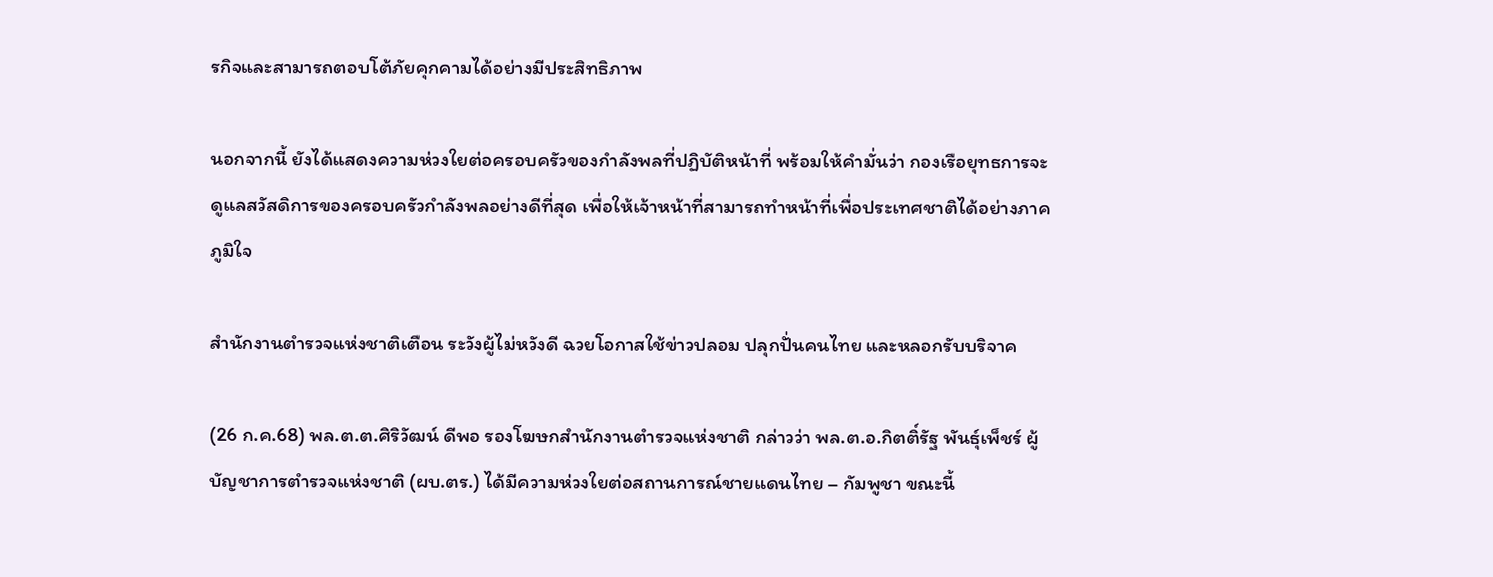รกิจและสามารถตอบโต้ภัยคุกคามได้อย่างมีประสิทธิภาพ

นอกจากนี้ ยังได้แสดงความห่วงใยต่อครอบครัวของกำลังพลที่ปฏิบัติหน้าที่ พร้อมให้คำมั่นว่า กองเรือยุทธการจะดูแลสวัสดิการของครอบครัวกำลังพลอย่างดีที่สุด เพื่อให้เจ้าหน้าที่สามารถทำหน้าที่เพื่อประเทศชาติได้อย่างภาคภูมิใจ

สำนักงานตำรวจแห่งชาติเตือน ระวังผู้ไม่หวังดี ฉวยโอกาสใช้ข่าวปลอม ปลุกปั่นคนไทย และหลอกรับบริจาค

(26 ก.ค.68) พล.ต.ต.ศิริวัฒน์ ดีพอ รองโฆษกสำนักงานตำรวจแห่งชาติ กล่าวว่า พล.ต.อ.กิตติ์รัฐ พันธ์ุเพ็ชร์ ผู้บัญชาการตำรวจแห่งชาติ (ผบ.ตร.) ได้มีความห่วงใยต่อสถานการณ์ชายแดนไทย – กัมพูชา ขณะนี้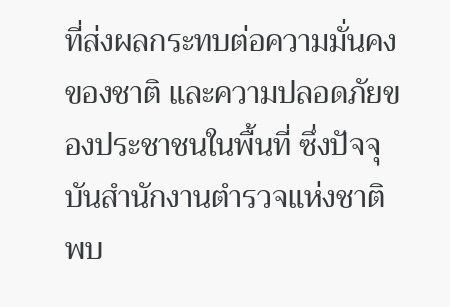ที่ส่งผลกระทบต่อความมั่นคงของชาติ และความปลอดภัยของประชาชนในพื้นที่ ซึ่งปัจจุบันสำนักงานตำรวจแห่งชาติพบ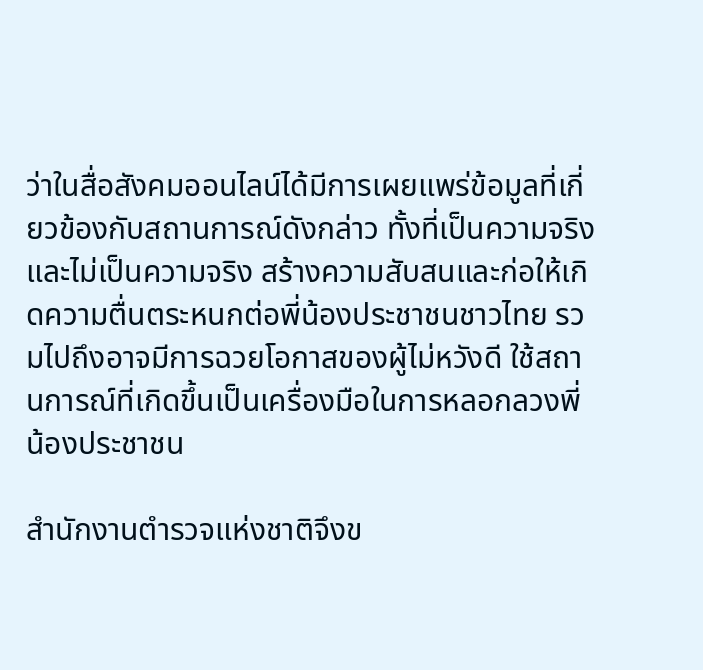ว่าในสื่อสังคมออนไลน์ได้มีการเผยแพร่ข้อมูลที่เกี่ยวข้องกับสถานการณ์ดังกล่าว ทั้งที่เป็นความจริงและไม่เป็นความจริง สร้างความสับสนและก่อให้เกิดความตื่นตระหนกต่อพี่น้องประชาชนชาวไทย รวมไปถึงอาจมีการฉวยโอกาสของผู้ไม่หวังดี ใช้สถานการณ์ที่เกิดขึ้นเป็นเครื่องมือในการหลอกลวงพี่น้องประชาชน

สำนักงานตำรวจแห่งชาติจึงข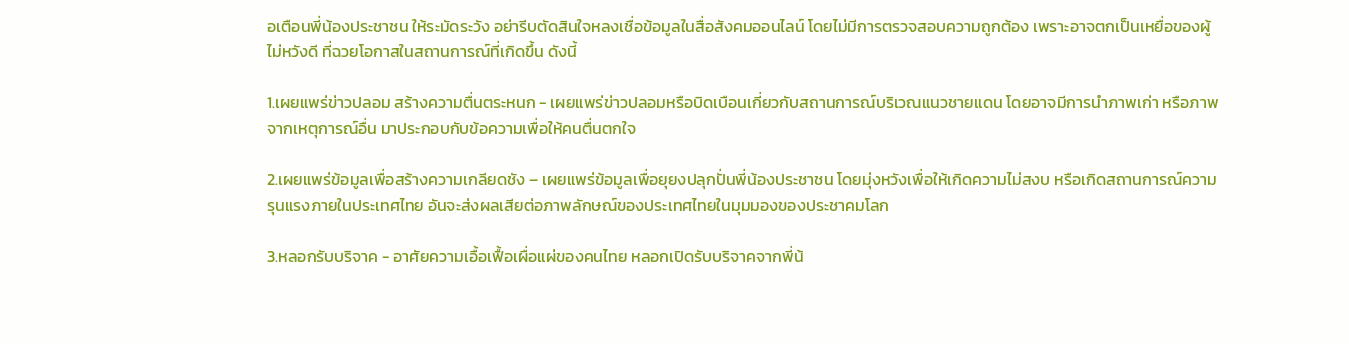อเตือนพี่น้องประชาชน ให้ระมัดระวัง อย่ารีบตัดสินใจหลงเชื่อข้อมูลในสื่อสังคมออนไลน์ โดยไม่มีการตรวจสอบความถูกต้อง เพราะอาจตกเป็นเหยื่อของผู้ไม่หวังดี ที่ฉวยโอกาสในสถานการณ์ที่เกิดขึ้น ดังนี้

1.เผยแพร่ข่าวปลอม สร้างความตื่นตระหนก - เผยแพร่ข่าวปลอมหรือบิดเบือนเกี่ยวกับสถานการณ์บริเวณแนวชายแดน โดยอาจมีการนำภาพเก่า หรือภาพจากเหตุการณ์อื่น มาประกอบกับข้อความเพื่อให้คนตื่นตกใจ

2.เผยแพร่ข้อมูลเพื่อสร้างความเกลียดชัง – เผยแพร่ข้อมูลเพื่อยุยงปลุกปั่นพี่น้องประชาชน โดยมุ่งหวังเพื่อให้เกิดความไม่สงบ หรือเกิดสถานการณ์ความรุนแรงภายในประเทศไทย อันจะส่งผลเสียต่อภาพลักษณ์ของประเทศไทยในมุมมองของประชาคมโลก

3.หลอกรับบริจาค - อาศัยความเอื้อเฟื้อเผื่อแผ่ของคนไทย หลอกเปิดรับบริจาคจากพี่น้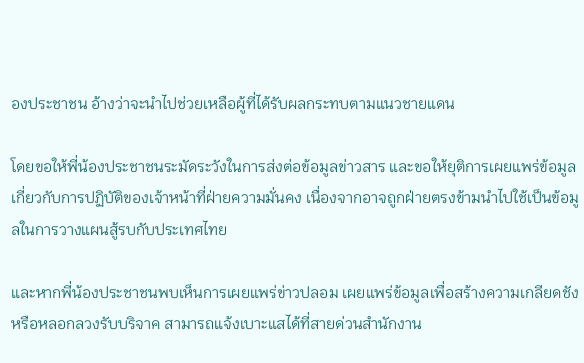องประชาชน อ้างว่าจะนำไปช่วยเหลือผู้ที่ได้รับผลกระทบตามแนวชายแดน

โดยขอให้พี่น้องประชาชนระมัดระวังในการส่งต่อข้อมูลข่าวสาร และขอให้ยุติการเผยแพร่ข้อมูลเกี่ยวกับการปฏิบัติของเจ้าหน้าที่ฝ่ายความมั่นคง เนื่องจากอาจถูกฝ่ายตรงข้ามนำไปใช้เป็นข้อมูลในการวางแผนสู้รบกับประเทศไทย

และหากพี่น้องประชาชนพบเห็นการเผยแพร่ข่าวปลอม เผยแพร่ข้อมูลเพื่อสร้างความเกลียดชัง หรือหลอกลวงรับบริจาค สามารถแจ้งเบาะแสได้ที่สายด่วนสำนักงาน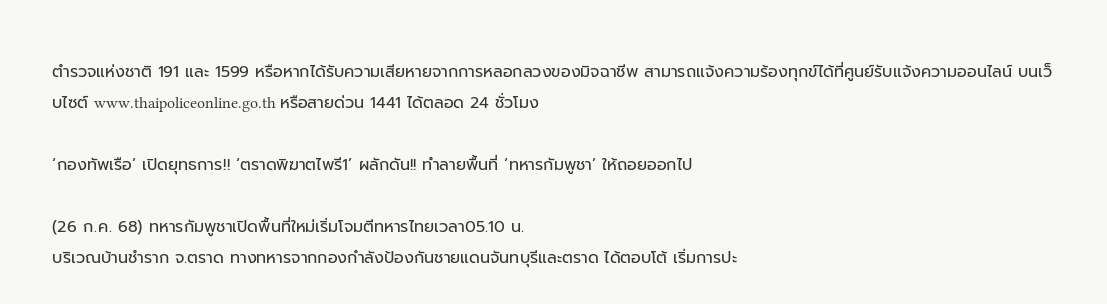ตำรวจแห่งชาติ 191 และ 1599 หรือหากได้รับความเสียหายจากการหลอกลวงของมิจฉาชีพ สามารถแจ้งความร้องทุกข์ได้ที่ศูนย์รับแจ้งความออนไลน์ บนเว็บไซต์ www.thaipoliceonline.go.th หรือสายด่วน 1441 ได้ตลอด 24 ชั่วโมง

‘กองทัพเรือ’ เปิดยุทธการ!! ‘ตราดพิฆาตไพรี1’ ผลักดัน!! ทำลายพื้นที่ ‘ทหารกัมพูชา’ ให้ถอยออกไป

(26 ก.ค. 68) ทหารกัมพูชาเปิดพื้นที่ใหม่เริ่มโจมตีทหารไทยเวลา05.10 น.
บริเวณบ้านชำราก จ.ตราด ทางทหารจากกองกำลังป้องกันชายแดนจันทบุรีและตราด ได้ตอบโต้ เริ่มการปะ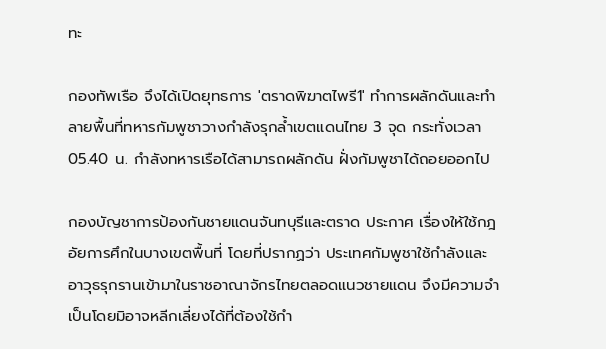ทะ

กองทัพเรือ จึงได้เปิดยุทธการ 'ตราดพิฆาตไพรี1' ทำการผลักดันและทำลายพื้นที่ทหารกัมพูชาวางกำลังรุกล้ำเขตแดนไทย 3 จุด กระทั่งเวลา 05.40 น. กำลังทหารเรือได้สามารถผลักดัน ฝั่งกัมพูชาได้ถอยออกไป

กองบัญชาการป้องกันชายแดนจันทบุรีและตราด ประกาศ เรื่องให้ใช้กฎอัยการศึกในบางเขตพื้นที่ โดยที่ปรากฏว่า ประเทศกัมพูชาใช้กำลังและอาวุธรุกรานเข้ามาในราชอาณาจักรไทยตลอดแนวชายแดน จึงมีความจำเป็นโดยมิอาจหลีกเลี่ยงได้ที่ต้องใช้กำ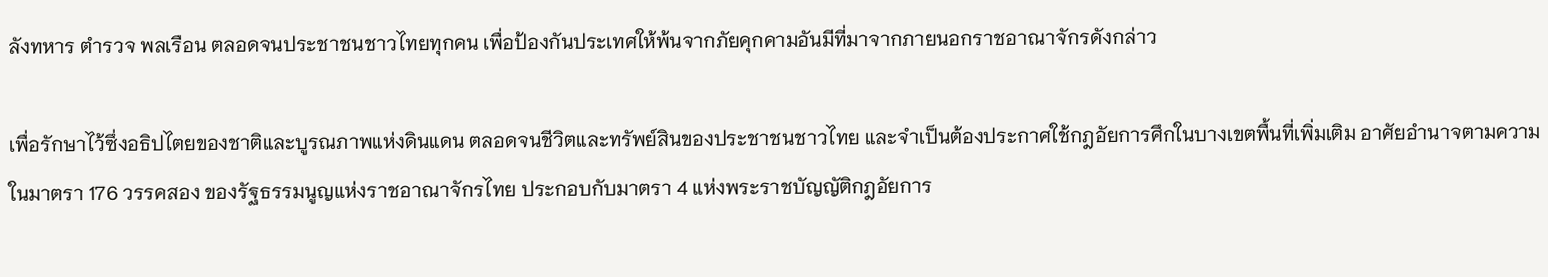ลังทหาร ตำรวจ พลเรือน ตลอดจนประชาชนชาวไทยทุกคน เพื่อป้องกันประเทศให้พ้นจากภัยคุกคามอันมีที่มาจากภายนอกราชอาณาจักรดังกล่าว

เพื่อรักษาไว้ซึ่งอธิปไตยของชาติและบูรณภาพแห่งดินแดน ตลอดจนชีวิตและทรัพย์สินของประชาชนชาวไทย และจำเป็นต้องประกาศใช้กฎอัยการศึกในบางเขตพื้นที่เพิ่มเติม อาศัยอำนาจตามความในมาตรา 176 วรรคสอง ของรัฐธรรมนูญแห่งราชอาณาจักรไทย ประกอบกับมาตรา 4 แห่งพระราชบัญญัติกฎอัยการ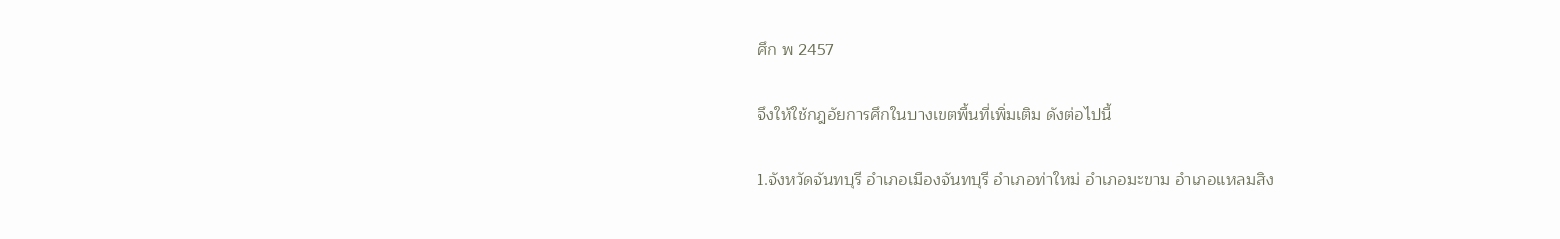ศึก พ 2457

จึงให้ใช้กฎอัยการศึกในบางเขตพื้นที่เพิ่มเติม ดังต่อไปนี้

1.จังหวัดจันทบุรี อำเภอเมืองจันทบุรี อำเภอท่าใหม่ อำเภอมะขาม อำเภอแหลมสิง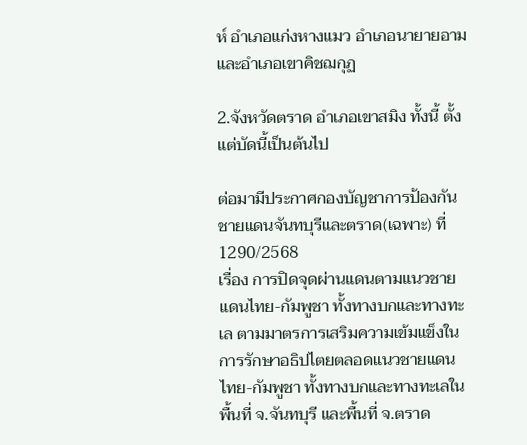ห์ อำเภอแก่งหางแมว อำเภอนายายอาม และอำเภอเขาคิชฌกุฏ

2.จังหวัดตราด อำเภอเขาสมิง ทั้งนี้ ตั้งแต่บัดนี้เป็นต้นไป

ต่อมามีประกาศกองบัญชาการป้องกันชายแดนจันทบุรีและตราด(เฉพาะ) ที่ 1290/2568
เรื่อง การปิดจุดผ่านแดนตามแนวชายแดนไทย-กัมพูชา ทั้งทางบกและทางทะเล ตามมาตรการเสริมความเข้มแข็งในการรักษาอธิปไตยตลอดแนวชายแดนไทย-กัมพูชา ทั้งทางบกและทางทะเลในพื้นที่ จ.จันทบุรี และพื้นที่ จ.ตราด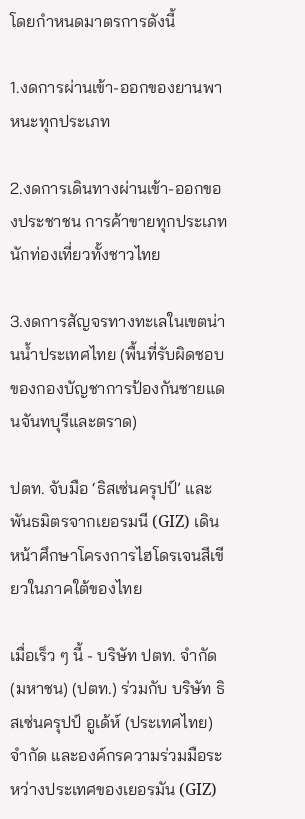โดยกำหนดมาตรการดังนี้

1.งดการผ่านเข้า-ออกของยานพาหนะทุกประเภท

2.งดการเดินทางผ่านเข้า-ออกของประชาชน การค้าขายทุกประเภท นักท่องเที่ยวทั้งชาวไทย

3.งดการสัญจรทางทะเลในเขตน่านน้ำประเทศไทย (พื้นที่รับผิดชอบของกองบัญชาการป้องกันชายแดนจันทบุรีและตราด)

ปตท. จับมือ ‘ธิสเซ่นครุปป์’ และพันธมิตรจากเยอรมนี (GIZ) เดินหน้าศึกษาโครงการไฮโดรเจนสีเขียวในภาคใต้ของไทย

เมื่อเร็ว ๆ นี้ - บริษัท ปตท. จำกัด (มหาชน) (ปตท.) ร่วมกับ บริษัท ธิสเซ่นครุปป์ อูเด้ห์ (ประเทศไทย) จำกัด และองค์กรความร่วมมือระหว่างประเทศของเยอรมัน (GIZ)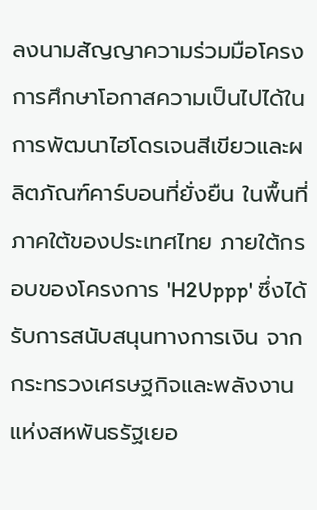ลงนามสัญญาความร่วมมือโครงการศึกษาโอกาสความเป็นไปได้ในการพัฒนาไฮโดรเจนสีเขียวและผลิตภัณฑ์คาร์บอนที่ยั่งยืน ในพื้นที่ภาคใต้ของประเทศไทย ภายใต้กรอบของโครงการ 'H2Uppp' ซึ่งได้รับการสนับสนุนทางการเงิน จากกระทรวงเศรษฐกิจและพลังงานแห่งสหพันธรัฐเยอ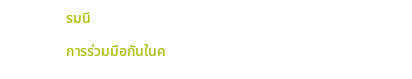รมนี

การร่วมมือกันในค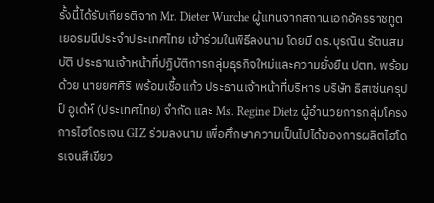รั้งนี้ได้รับเกียรติจาก Mr. Dieter Wurche ผู้แทนจากสถานเอกอัครราชทูตเยอรมนีประจำประเทศไทย เข้าร่วมในพิธีลงนาม โดยมี ดร.บุรณิน รัตนสมบัติ ประธานเจ้าหน้าที่ปฏิบัติการกลุ่มธุรกิจใหม่และความยั่งยืน ปตท. พร้อมด้วย นายยศศิริ พร้อมเชื้อแก้ว ประธานเจ้าหน้าที่บริหาร บริษัท ธิสเซ่นครุปป์ อูเด้ห์ (ประเทศไทย) จำกัด และ Ms. Regine Dietz ผู้อำนวยการกลุ่มโครงการไฮโดรเจน GIZ ร่วมลงนาม เพื่อศึกษาความเป็นไปได้ของการผลิตไฮโดรเจนสีเขียว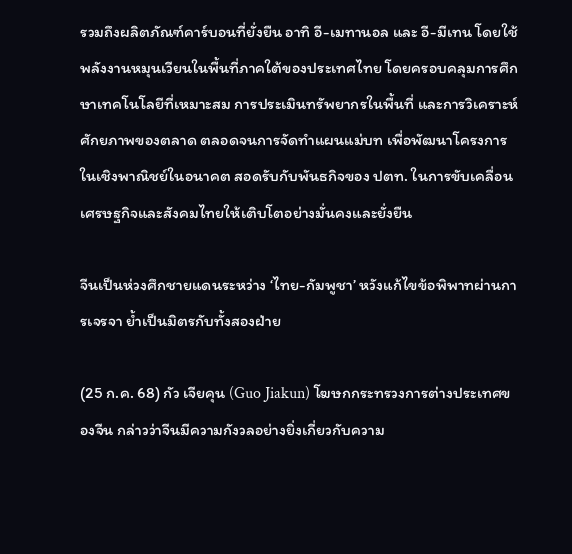รวมถึงผลิตภัณฑ์คาร์บอนที่ยั่งยืน อาทิ อี-เมทานอล และ อี-มีเทน โดยใช้พลังงานหมุนเวียนในพื้นที่ภาคใต้ของประเทศไทย โดยครอบคลุมการศึกษาเทคโนโลยีที่เหมาะสม การประเมินทรัพยากรในพื้นที่ และการวิเคราะห์ศักยภาพของตลาด ตลอดจนการจัดทำแผนแม่บท เพื่อพัฒนาโครงการในเชิงพาณิชย์ในอนาคต สอดรับกับพันธกิจของ ปตท. ในการขับเคลื่อนเศรษฐกิจและสังคมไทยให้เติบโตอย่างมั่นคงและยั่งยืน

จีนเป็นห่วงศึกชายแดนระหว่าง ‘ไทย-กัมพูชา’ หวังแก้ไขข้อพิพาทผ่านการเจรจา ย้ำเป็นมิตรกับทั้งสองฝ่าย

(25 ก.ค. 68) กัว เจียคุน (Guo Jiakun) โฆษกกระทรวงการต่างประเทศของจีน กล่าวว่าจีนมีความกังวลอย่างยิ่งเกี่ยวกับความ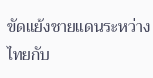ขัดแย้งชายแดนระหว่างไทยกับ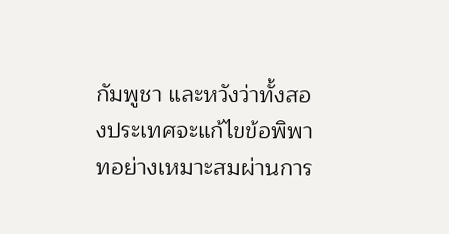กัมพูชา และหวังว่าทั้งสองประเทศจะแก้ไขข้อพิพาทอย่างเหมาะสมผ่านการ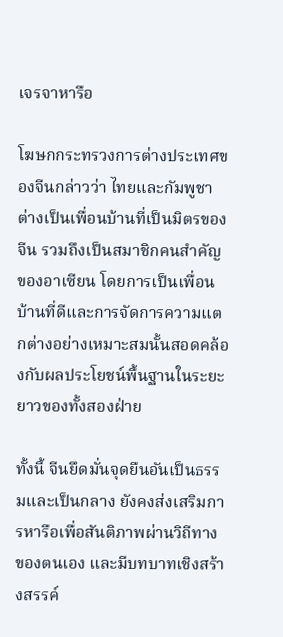เจรจาหารือ

โฆษกกระทรวงการต่างประเทศของจีนกล่าวว่า ไทยและกัมพูชาต่างเป็นเพื่อนบ้านที่เป็นมิตรของจีน รวมถึงเป็นสมาชิกคนสำคัญของอาเซียน โดยการเป็นเพื่อนบ้านที่ดีและการจัดการความแตกต่างอย่างเหมาะสมนั้นสอดคล้องกับผลประโยชน์พื้นฐานในระยะยาวของทั้งสองฝ่าย

ทั้งนี้ จีนยึดมั่นจุดยืนอันเป็นธรรมและเป็นกลาง ยังคงส่งเสริมการหารือเพื่อสันติภาพผ่านวิถีทางของตนเอง และมีบทบาทเชิงสร้างสรรค์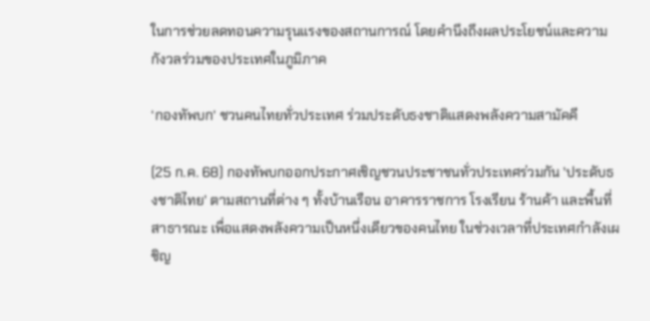ในการช่วยลดทอนความรุนแรงของสถานการณ์ โดยคำนึงถึงผลประโยชน์และความกังวลร่วมของประเทศในภูมิภาค

‘กองทัพบก’ ชวนคนไทยทั่วประเทศ ร่วมประดับธงชาติแสดงพลังความสามัคคี

(25 ก.ค. 68) กองทัพบกออกประกาศเชิญชวนประชาชนทั่วประเทศร่วมกัน 'ประดับธงชาติไทย' ตามสถานที่ต่าง ๆ ทั้งบ้านเรือน อาคารราชการ โรงเรียน ร้านค้า และพื้นที่สาธารณะ เพื่อแสดงพลังความเป็นหนึ่งเดียวของคนไทย ในช่วงเวลาที่ประเทศกำลังเผชิญ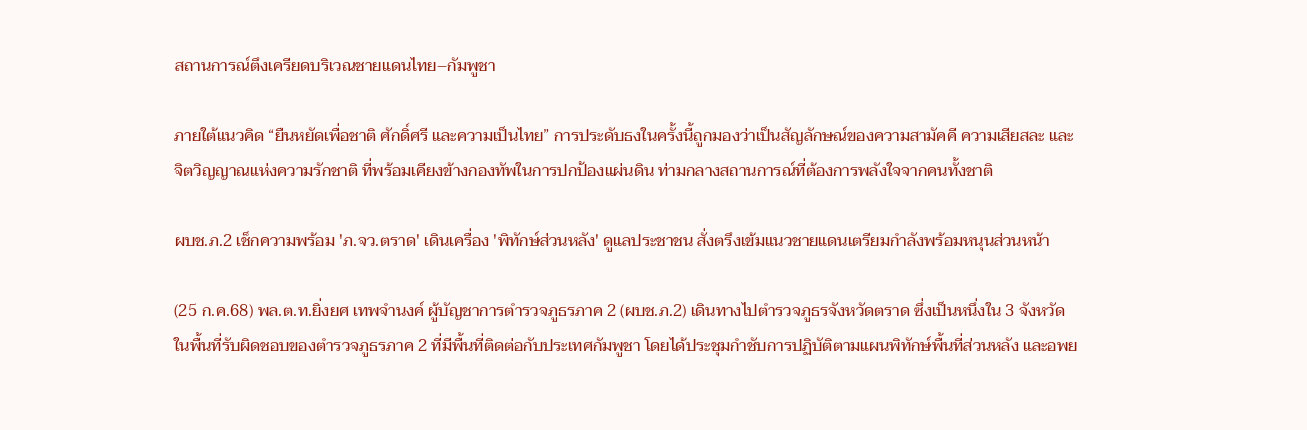สถานการณ์ตึงเครียดบริเวณชายแดนไทย–กัมพูชา

ภายใต้แนวคิด “ยืนหยัดเพื่อชาติ ศักดิ์ศรี และความเป็นไทย” การประดับธงในครั้งนี้ถูกมองว่าเป็นสัญลักษณ์ของความสามัคคี ความเสียสละ และจิตวิญญาณแห่งความรักชาติ ที่พร้อมเคียงข้างกองทัพในการปกป้องแผ่นดิน ท่ามกลางสถานการณ์ที่ต้องการพลังใจจากคนทั้งชาติ

ผบช.ภ.2 เช็กความพร้อม 'ภ.จว.ตราด' เดินเครื่อง 'พิทักษ์ส่วนหลัง' ดูแลประชาชน สั่งตรึงเข้มแนวชายแดนเตรียมกำลังพร้อมหนุนส่วนหน้า

(25 ก.ค.68) พล.ต.ท.ยิ่งยศ เทพจำนงค์ ผู้บัญชาการตำรวจภูธรภาค 2 (ผบช.ภ.2) เดินทางไปตำรวจภูธรจังหวัดตราด ซึ่งเป็นหนึ่งใน 3 จังหวัดในพื้นที่รับผิดชอบของตำรวจภูธรภาค 2 ที่มีพื้นที่ติดต่อกับประเทศกัมพูชา โดยได้ประชุมกำชับการปฏิบัติตามแผนพิทักษ์พื้นที่ส่วนหลัง และอพย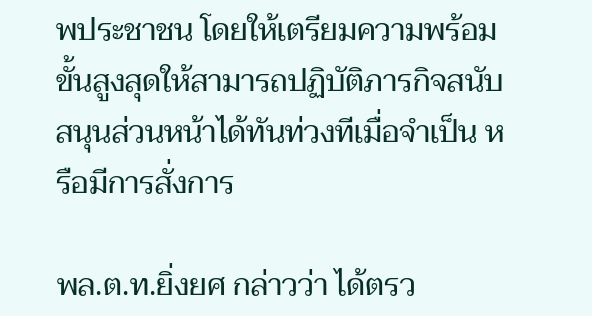พประชาชน โดยให้เตรียมความพร้อมขั้นสูงสุดให้สามารถปฏิบัติภารกิจสนับสนุนส่วนหน้าได้ทันท่วงทีเมื่อจำเป็น หรือมีการสั่งการ

พล.ต.ท.ยิ่งยศ กล่าวว่า ได้ตรว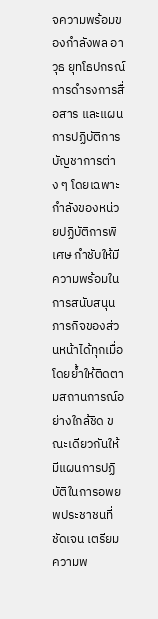จความพร้อมของกำลังพล อาวุธ ยุทโธปกรณ์ การดำรงการสื่อสาร และแผนการปฏิบัติการบัญชาการต่าง ๆ โดยเฉพาะกำลังของหน่วยปฏิบัติการพิเศษ กำชับให้มีความพร้อมในการสนับสนุนภารกิจของส่วนหน้าได้ทุกเมื่อ โดยย้ำให้ติดตามสถานการณ์อย่างใกล้ชิด ขณะเดียวกันให้มีแผนการปฏิบัติในการอพยพประชาชนที่ชัดเจน เตรียมความพ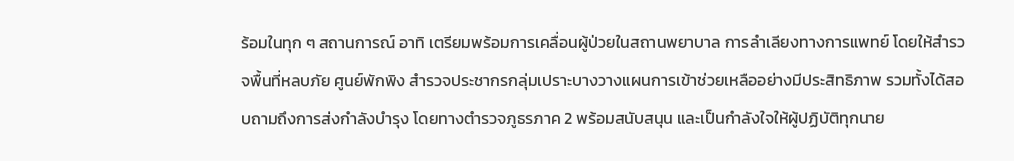ร้อมในทุก ๆ สถานการณ์ อาทิ เตรียมพร้อมการเคลื่อนผู้ป่วยในสถานพยาบาล การลำเลียงทางการแพทย์ โดยให้สำรวจพื้นที่หลบภัย ศูนย์พักพิง สำรวจประชากรกลุ่มเปราะบางวางแผนการเข้าช่วยเหลืออย่างมีประสิทธิภาพ รวมทั้งได้สอบถามถึงการส่งกำลังบำรุง โดยทางตำรวจภูธรภาค 2 พร้อมสนับสนุน และเป็นกำลังใจให้ผู้ปฏิบัติทุกนาย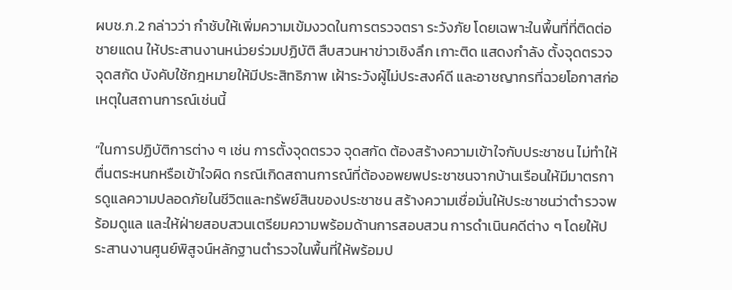ผบช.ภ.2 กล่าวว่า กำชับให้เพิ่มความเข้มงวดในการตรวจตรา ระวังภัย โดยเฉพาะในพื้นที่ที่ติดต่อชายแดน ให้ประสานงานหน่วยร่วมปฏิบัติ สืบสวนหาข่าวเชิงลึก เกาะติด แสดงกำลัง ตั้งจุดตรวจ จุดสกัด บังคับใช้กฎหมายให้มีประสิทธิภาพ เฝ้าระวังผู้ไม่ประสงค์ดี และอาชญากรที่ฉวยโอกาสก่อเหตุในสถานการณ์เช่นนี้

“ในการปฏิบัติการต่าง ๆ เช่น การตั้งจุดตรวจ จุดสกัด ต้องสร้างความเข้าใจกับประชาชน ไม่ทำให้ตื่นตระหนกหรือเข้าใจผิด กรณีเกิดสถานการณ์ที่ต้องอพยพประชาชนจากบ้านเรือนให้มีมาตรการดูแลความปลอดภัยในชีวิตและทรัพย์สินของประชาชน สร้างความเชื่อมั่นให้ประชาชนว่าตำรวจพร้อมดูแล และให้ฝ่ายสอบสวนเตรียมความพร้อมด้านการสอบสวน การดำเนินคดีต่าง ๆ โดยให้ประสานงานศูนย์พิสูจน์หลักฐานตำรวจในพื้นที่ให้พร้อมป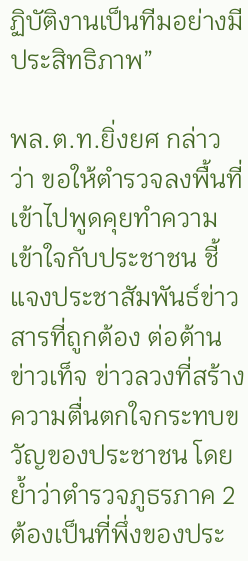ฏิบัติงานเป็นทีมอย่างมีประสิทธิภาพ”

พล.ต.ท.ยิ่งยศ กล่าวว่า ขอให้ตำรวจลงพื้นที่เข้าไปพูดคุยทำความเข้าใจกับประชาชน ชี้แจงประชาสัมพันธ์ข่าวสารที่ถูกต้อง ต่อต้านข่าวเท็จ ข่าวลวงที่สร้างความตื่นตกใจกระทบขวัญของประชาชน โดยย้ำว่าตำรวจภูธรภาค 2 ต้องเป็นที่พึ่งของประ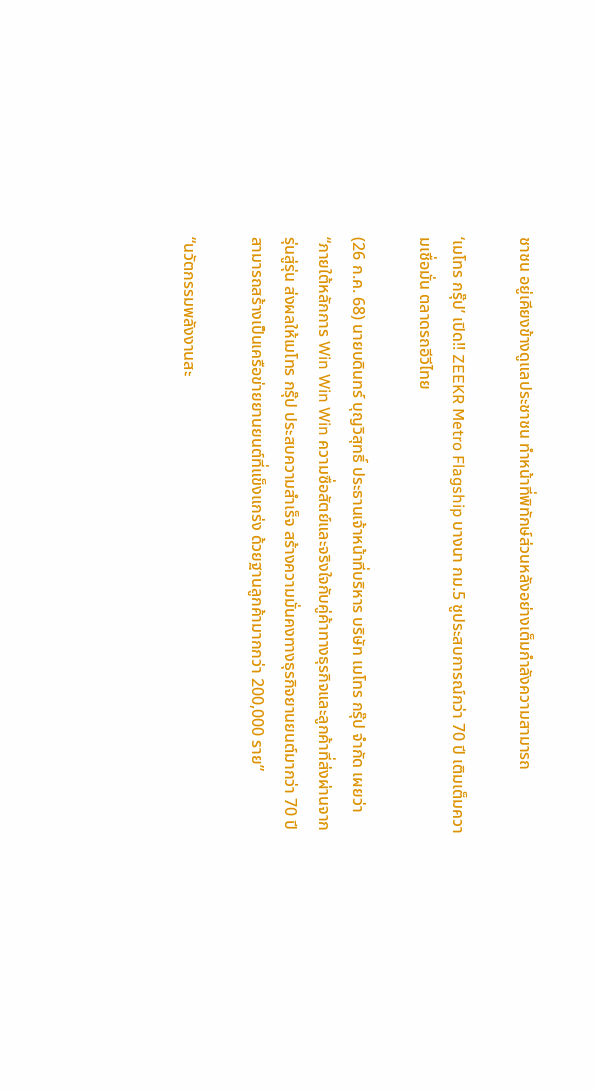ชาชน อยู่เคียงข้างดูแลประชาชน ทำหน้าที่พิทักษ์ส่วนหลังอย่างเต็มกำลังความสามารถ

‘เมโทร กรุ๊ป’ เปิด!! ZEEKR Metro Flagship บางนา กม.5 ชูประสบการณ์กว่า 70 ปี เติมเต็มความเชื่อมั่น ตลาดรถอีวีไทย

(26 ก.ค. 68) นายบดินทร์ บุญวิสุทธิ์ ประธานเจ้าหน้าที่บริหาร บริษัท เมโทร กรุ๊ป จำกัด เผยว่า “ภายใต้หลักการ Win Win Win ความซื่อสัตย์และจริงใจกับคู่ค้าทางธุรกิจและลูกค้าที่ส่งผ่านจากรุ่นสู่รุ่น ส่งผลให้เมโทร กรุ๊ป ประสบความสำเร็จ สร้างความมั่นคงทางธุรกิจยานยนต์มากว่า 70 ปี สามารถสร้างเป็นเครือข่ายยานยนต์ที่แข็งแกร่ง ด้วยฐานลูกค้ามากกว่า 200,000 ราย”

“นวัตกรรมพลังงานสะ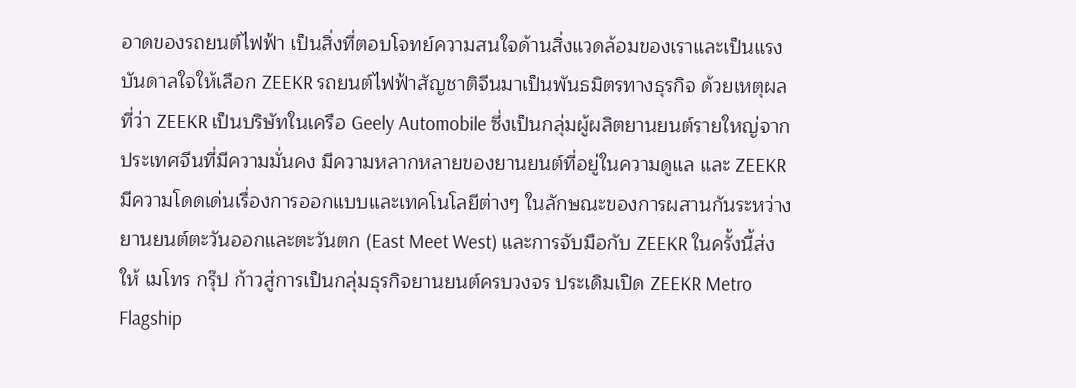อาดของรถยนต์ไฟฟ้า เป็นสิ่งที่ตอบโจทย์ความสนใจด้านสิ่งแวดล้อมของเราและเป็นแรงบันดาลใจให้เลือก ZEEKR รถยนต์ไฟฟ้าสัญชาติจีนมาเป็นพันธมิตรทางธุรกิจ ด้วยเหตุผลที่ว่า ZEEKR เป็นบริษัทในเครือ Geely Automobile ซึ่งเป็นกลุ่มผู้ผลิตยานยนต์รายใหญ่จากประเทศจีนที่มีความมั่นคง มีความหลากหลายของยานยนต์ที่อยู่ในความดูแล และ ZEEKR มีความโดดเด่นเรื่องการออกแบบและเทคโนโลยีต่างๆ ในลักษณะของการผสานกันระหว่างยานยนต์ตะวันออกและตะวันตก (East Meet West) และการจับมือกับ ZEEKR ในครั้งนี้ส่งให้ เมโทร กรุ๊ป ก้าวสู่การเป็นกลุ่มธุรกิจยานยนต์ครบวงจร ประเดิมเปิด ZEEKR Metro Flagship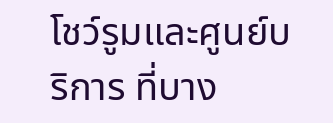โชว์รูมและศูนย์บริการ ที่บาง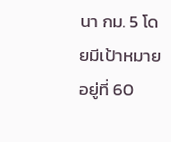นา กม. 5 โดยมีเป้าหมายอยู่ที่ 60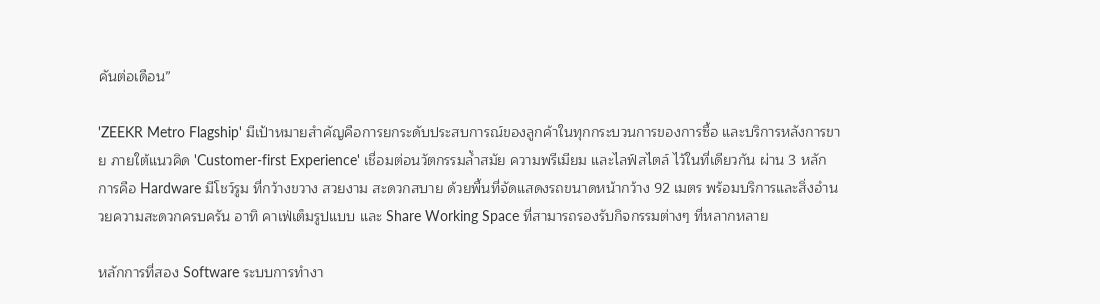คันต่อเดือน”

'ZEEKR Metro Flagship' มีเป้าหมายสำคัญคือการยกระดับประสบการณ์ของลูกค้าในทุกกระบวนการของการซื้อ และบริการหลังการขาย ภายใต้แนวคิด 'Customer-first Experience' เชื่อมต่อนวัตกรรมล้ำสมัย ความพรีเมียม และไลฟ์สไตล์ ไว้ในที่เดียวกัน ผ่าน 3 หลักการคือ Hardware มีโชว์รูม ที่กว้างขวาง สวยงาม สะดวกสบาย ด้วยพื้นที่จัดแสดงรถขนาดหน้ากว้าง 92 เมตร พร้อมบริการและสิ่งอำนวยความสะดวกครบครัน อาทิ คาเฟ่เต็มรูปแบบ และ Share Working Space ที่สามารถรองรับกิจกรรมต่างๆ ที่หลากหลาย

หลักการที่สอง Software ระบบการทำงา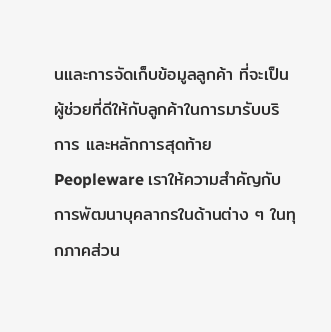นและการจัดเก็บข้อมูลลูกค้า ที่จะเป็นผู้ช่วยที่ดีให้กับลูกค้าในการมารับบริการ และหลักการสุดท้าย Peopleware เราให้ความสำคัญกับการพัฒนาบุคลากรในด้านต่าง ๆ ในทุกภาคส่วน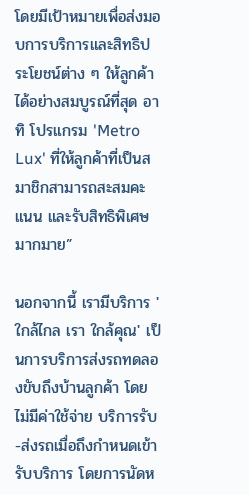โดยมีเป้าหมายเพื่อส่งมอบการบริการและสิทธิประโยชน์ต่าง ๆ ให้ลูกค้าได้อย่างสมบูรณ์ที่สุด อาทิ โปรแกรม 'Metro Lux' ที่ให้ลูกค้าที่เป็นสมาชิกสามารถสะสมคะแนน และรับสิทธิพิเศษมากมาย”

นอกจากนี้ เรามีบริการ 'ใกล้ไกล เรา ใกล้คุณ' เป็นการบริการส่งรถทดลองขับถึงบ้านลูกค้า โดยไม่มีค่าใช้จ่าย บริการรับ-ส่งรถเมื่อถึงกำหนดเข้ารับบริการ โดยการนัดห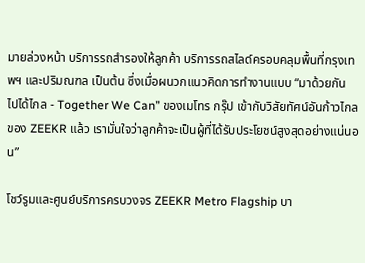มายล่วงหน้า บริการรถสำรองให้ลูกค้า บริการรถสไลด์ครอบคลุมพื้นที่กรุงเทพฯ และปริมณฑล เป็นต้น ซึ่งเมื่อผนวกแนวคิดการทำงานแบบ “มาด้วยกัน ไปได้ไกล - Together We Can” ของเมโทร กรุ๊ป เข้ากับวิสัยทัศน์อันก้าวไกลของ ZEEKR แล้ว เรามั่นใจว่าลูกค้าจะเป็นผู้ที่ได้รับประโยชน์สูงสุดอย่างแน่นอน”

โชว์รูมและศูนย์บริการครบวงจร ZEEKR Metro Flagship บา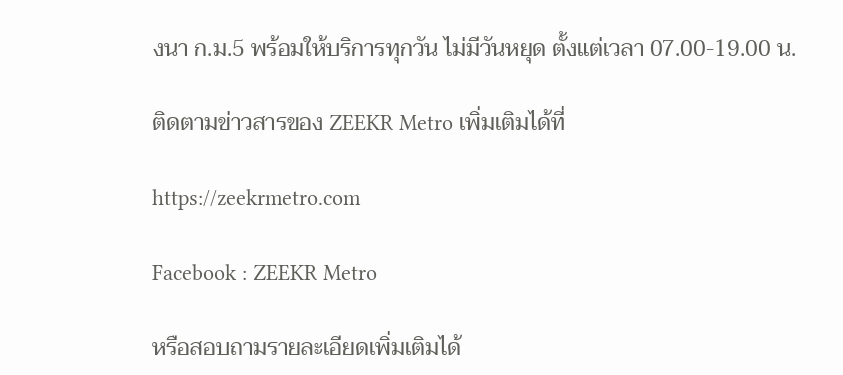งนา ก.ม.5 พร้อมให้บริการทุกวัน ไม่มีวันหยุด ตั้งแต่เวลา 07.00-19.00 น.

ติดตามข่าวสารของ ZEEKR Metro เพิ่มเติมได้ที่

https://zeekrmetro.com

Facebook : ZEEKR Metro

หรือสอบถามรายละเอียดเพิ่มเติมได้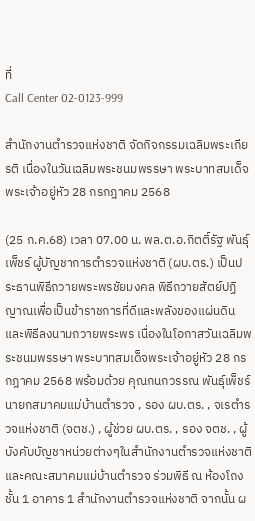ที่
Call Center 02-0123-999

สำนักงานตำรวจแห่งชาติ จัดกิจกรรมเฉลิมพระเกียรติ เนื่องในวันเฉลิมพระชนมพรรษา พระบาทสมเด็จพระเจ้าอยู่หัว 28 กรกฎาคม 2568

(25 ก.ค.68) เวลา 07.00 น. พล.ต.อ.กิตติ์รัฐ พันธุ์เพ็ชร์ ผู้บัญชาการตำรวจแห่งชาติ (ผบ.ตร.) เป็นประธานพิธีถวายพระพรชัยมงคล พิธีถวายสัตย์ปฏิญาณเพื่อเป็นข้าราชการที่ดีและพลังของแผ่นดิน และพิธีลงนามถวายพระพร เนื่องในโอกาสวันเฉลิมพระชนมพรรษา พระบาทสมเด็จพระเจ้าอยู่หัว 28 กรกฎาคม 2568 พร้อมด้วย คุณกนกวรรณ พันธุ์เพ็ชร์ นายกสมาคมแม่บ้านตำรวจ , รอง ผบ.ตร. , จเรตำรวจแห่งชาติ (จตช.) , ผู้ช่วย ผบ.ตร. , รอง จตช. , ผู้บังคับบัญชาหน่วยต่างๆในสำนักงานตำรวจแห่งชาติ และคณะสมาคมแม่บ้านตำรวจ ร่วมพิธี ณ ห้องโถง ชั้น 1 อาคาร 1 สำนักงานตำรวจแห่งชาติ จากนั้น ผ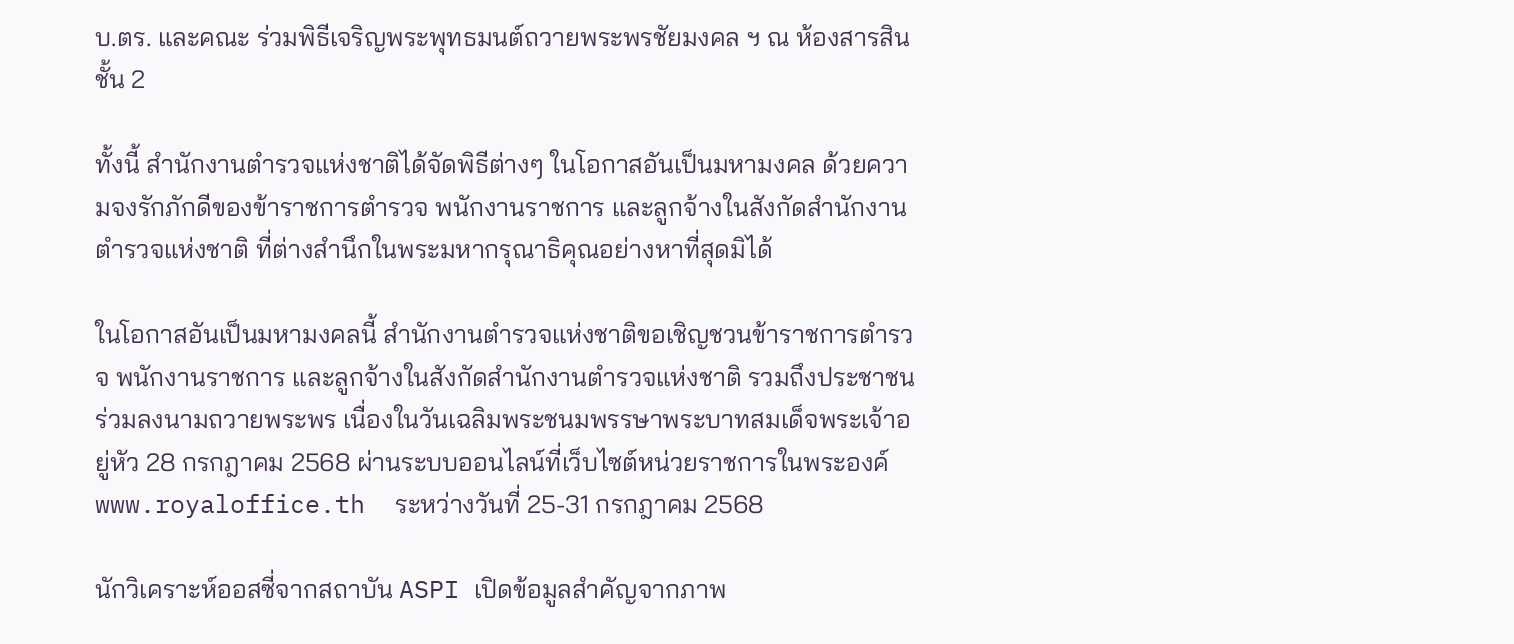บ.ตร. และคณะ ร่วมพิธีเจริญพระพุทธมนต์ถวายพระพรชัยมงคล ฯ ณ ห้องสารสิน ชั้น 2

ทั้งนี้ สำนักงานตำรวจแห่งชาติได้จัดพิธีต่างๆ ในโอกาสอันเป็นมหามงคล ด้วยความจงรักภักดีของข้าราชการตำรวจ พนักงานราชการ และลูกจ้างในสังกัดสำนักงานตำรวจแห่งชาติ ที่ต่างสำนึกในพระมหากรุณาธิคุณอย่างหาที่สุดมิได้

ในโอกาสอันเป็นมหามงคลนี้ สำนักงานตำรวจแห่งชาติขอเชิญชวนข้าราชการตำรวจ พนักงานราชการ และลูกจ้างในสังกัดสำนักงานตำรวจแห่งชาติ รวมถึงประชาชน ร่วมลงนามถวายพระพร เนื่องในวันเฉลิมพระชนมพรรษาพระบาทสมเด็จพระเจ้าอยู่หัว 28 กรกฎาคม 2568 ผ่านระบบออนไลน์ที่เว็บไซต์หน่วยราชการในพระองค์ www.royaloffice.th  ระหว่างวันที่ 25-31 กรกฎาคม 2568

นักวิเคราะห์ออสซี่จากสถาบัน ASPI เปิดข้อมูลสำคัญจากภาพ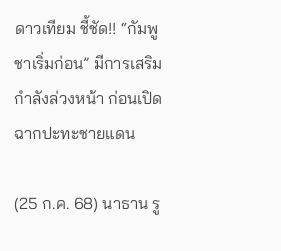ดาวเทียม ชี้ชัด!! “กัมพูชาเริ่มก่อน” มีการเสริมกำลังล่วงหน้า ก่อนเปิดฉากปะทะชายแดน

(25 ก.ค. 68) นาธาน รู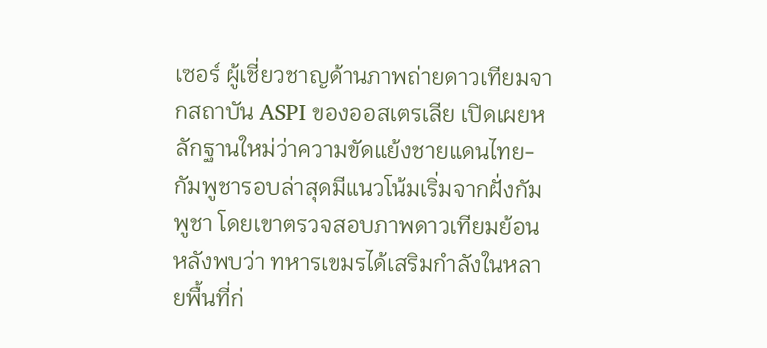เซอร์ ผู้เชี่ยวชาญด้านภาพถ่ายดาวเทียมจากสถาบัน ASPI ของออสเตรเลีย เปิดเผยหลักฐานใหม่ว่าความขัดแย้งชายแดนไทย-กัมพูชารอบล่าสุดมีแนวโน้มเริ่มจากฝั่งกัมพูชา โดยเขาตรวจสอบภาพดาวเทียมย้อนหลังพบว่า ทหารเขมรได้เสริมกำลังในหลายพื้นที่ก่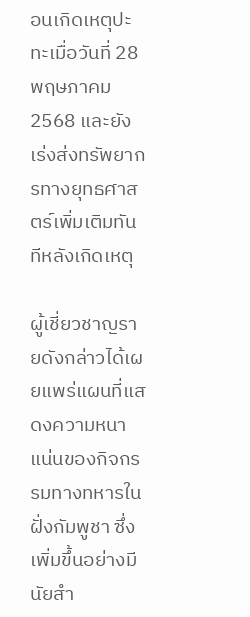อนเกิดเหตุปะทะเมื่อวันที่ 28 พฤษภาคม 2568 และยังเร่งส่งทรัพยากรทางยุทธศาสตร์เพิ่มเติมทันทีหลังเกิดเหตุ

ผู้เชี่ยวชาญรายดังกล่าวได้เผยแพร่แผนที่แสดงความหนาแน่นของกิจกรรมทางทหารในฝั่งกัมพูชา ซึ่งเพิ่มขึ้นอย่างมีนัยสำ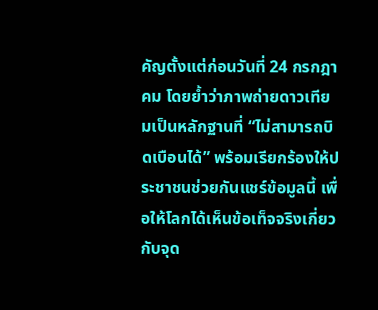คัญตั้งแต่ก่อนวันที่ 24 กรกฎาคม โดยย้ำว่าภาพถ่ายดาวเทียมเป็นหลักฐานที่ “ไม่สามารถบิดเบือนได้” พร้อมเรียกร้องให้ประชาชนช่วยกันแชร์ข้อมูลนี้ เพื่อให้โลกได้เห็นข้อเท็จจริงเกี่ยวกับจุด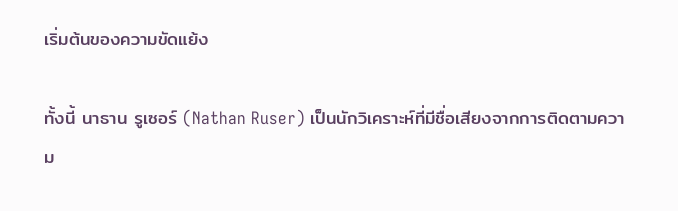เริ่มต้นของความขัดแย้ง

ทั้งนี้ นาธาน รูเซอร์ (Nathan Ruser) เป็นนักวิเคราะห์ที่มีชื่อเสียงจากการติดตามความ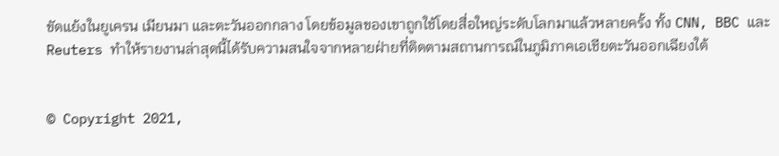ขัดแย้งในยูเครน เมียนมา และตะวันออกกลาง โดยข้อมูลของเขาถูกใช้โดยสื่อใหญ่ระดับโลกมาแล้วหลายครั้ง ทั้ง CNN, BBC และ Reuters ทำให้รายงานล่าสุดนี้ได้รับความสนใจจากหลายฝ่ายที่ติดตามสถานการณ์ในภูมิภาคเอเชียตะวันออกเฉียงใต้


© Copyright 2021,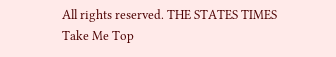All rights reserved. THE STATES TIMES
Take Me Top